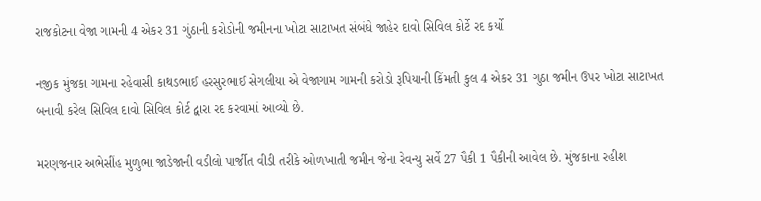રાજકોટના વેજા ગામની 4 એકર 31 ગુંઠાની કરોડોની જમીનના ખોટા સાટાખત સંબંધે જાહેર દાવો સિવિલ કોર્ટે રદ કર્યો

નજીક મુંજકા ગામના રહેવાસી કાથડભાઈ હરસુરભાઈ સેગલીયા એ વેજાગામ ગામની કરોડો રૂપિયાની કિંમતી કુલ 4 એકર 31 ગુઠા જમીન ઉપર ખોટા સાટાખત બનાવી કરેલ સિવિલ દાવો સિવિલ કોર્ટ દ્વારા રદ કરવામાં આવ્યો છે.

મરણજનાર અભેસીંહ મુળુભા જાડેજાની વડીલો પાર્જીત વીડી તરીકે ઓળખાતી જમીન જેના રેવન્‍યુ સર્વે 27 પૈકી 1 પૈકીની આવેલ છે. મુંજકાના રહીશ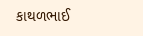કાથળભાઈ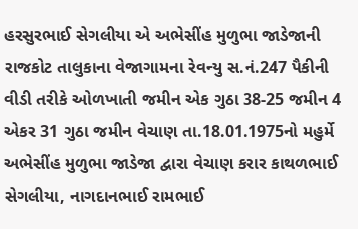હરસુરભાઈ સેગલીયા એ અભેસીંહ મુળુભા જાડેજાની રાજકોટ તાલુકાના વેજાગામના રેવન્યુ સ.નં.247 પૈકીની વીડી તરીકે ઓળખાતી જમીન એક ગુઠા 38-25 જમીન 4 એકર 31 ગુઠા જમીન વેચાણ તા.18.01.1975નો મહુર્મે અભેસીંહ મુળુભા જાડેજા દ્વારા વેચાણ કરાર કાથળભાઈ સેગલીયા, નાગદાનભાઈ રામભાઈ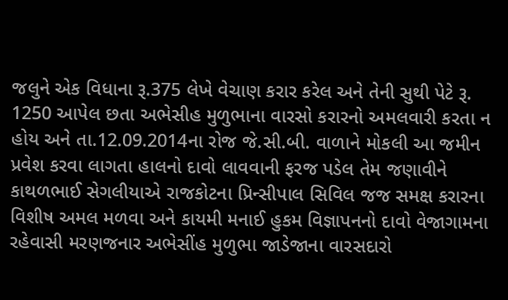જલુને એક વિધાના રૂ.375 લેખે વેચાણ કરાર કરેલ અને તેની સુથી પેટે રૂ. 1250 આપેલ છતા અભેસીહ મુળુભાના વારસો કરારનો અમલવારી કરતા ન હોય અને તા.12.09.2014ના રોજ જે.સી.બી. વાળાને મોકલી આ જમીન પ્રવેશ કરવા લાગતા હાલનો દાવો લાવવાની ફરજ પડેલ તેમ જણાવીને કાથળભાઈ સેગલીયાએ રાજકોટના પ્રિન્‍સીપાલ સિવિલ જજ સમક્ષ કરારના વિશીષ અમલ મળવા અને કાયમી મનાઈ હુકમ વિજ્ઞાપનનો દાવો વેજાગામના રહેવાસી મરણજનાર અભેસીંહ મુળુભા જાડેજાના વારસદારો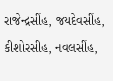રાજેન્‍દ્રસીંહ, જયદેવસીંહ, કીશોરસીહ, નવલસીંહ,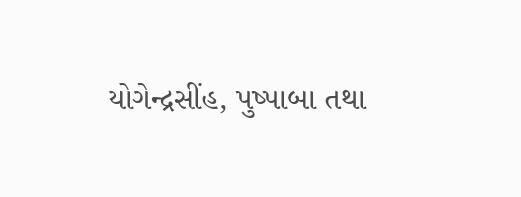યોગેન્‍દ્રસીંહ, પુષ્‍પાબા તથા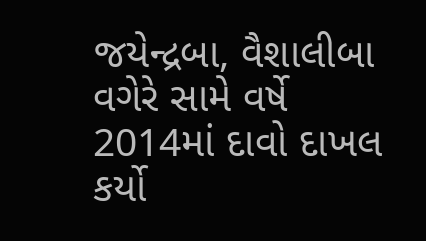જયેન્‍દ્રબા, વૈશાલીબા વગેરે સામે વર્ષે 2014માં દાવો દાખલ કર્યો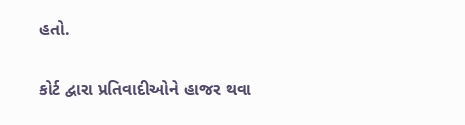હતો.

કોર્ટ દ્વારા પ્રતિવાદીઓને હાજર થવા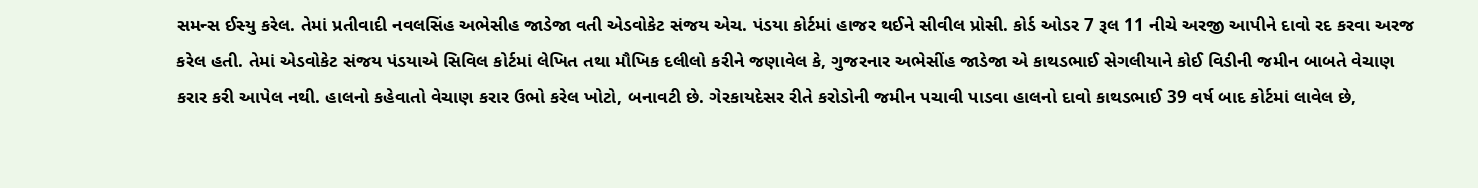સમન્‍સ ઈસ્‍યુ કરેલ. તેમાં પ્રતીવાદી નવલસિંહ અભેસીહ જાડેજા વતી એડવોકેટ સંજય એચ. પંડયા કોર્ટમાં હાજર થઈને સીવીલ પ્રોસી. કોર્ડ ઓડર 7 રૂલ 11 નીચે અરજી આપીને દાવો રદ કરવા અરજ કરેલ હતી. તેમાં એડવોકેટ સંજય પંડયાએ સિવિલ કોર્ટમાં લેખિત તથા મૌખિક દલીલો કરીને જણાવેલ કે, ગુજરનાર અભેસીંહ જાડેજા એ કાથડભાઈ સેગલીયાને કોઈ વિડીની જમીન બાબતે વેચાણ કરાર કરી આપેલ નથી. હાલનો કહેવાતો વેચાણ કરાર ઉભો કરેલ ખોટો, બનાવટી છે. ગેરકાયદેસર રીતે કરોડોની જમીન પચાવી પાડવા હાલનો દાવો કાથડભાઈ 39 વર્ષ બાદ કોર્ટમાં લાવેલ છે,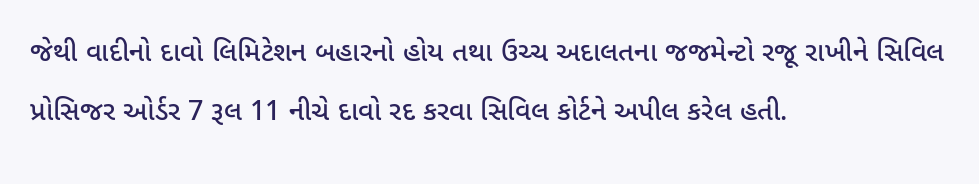જેથી વાદીનો દાવો લિમિટેશન બહારનો હોય તથા ઉચ્‍ચ અદાલતના જજમેન્‍ટો રજૂ રાખીને સિવિલ પ્રોસિજર ઓર્ડર 7 રૂલ 11 નીચે દાવો રદ કરવા સિવિલ કોર્ટને અપીલ કરેલ હતી.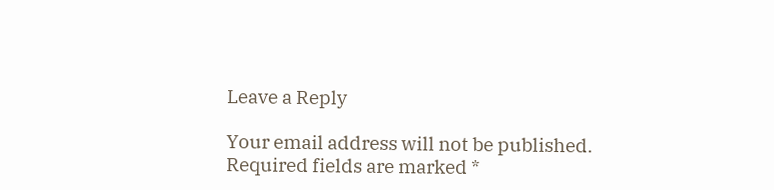Leave a Reply

Your email address will not be published. Required fields are marked *